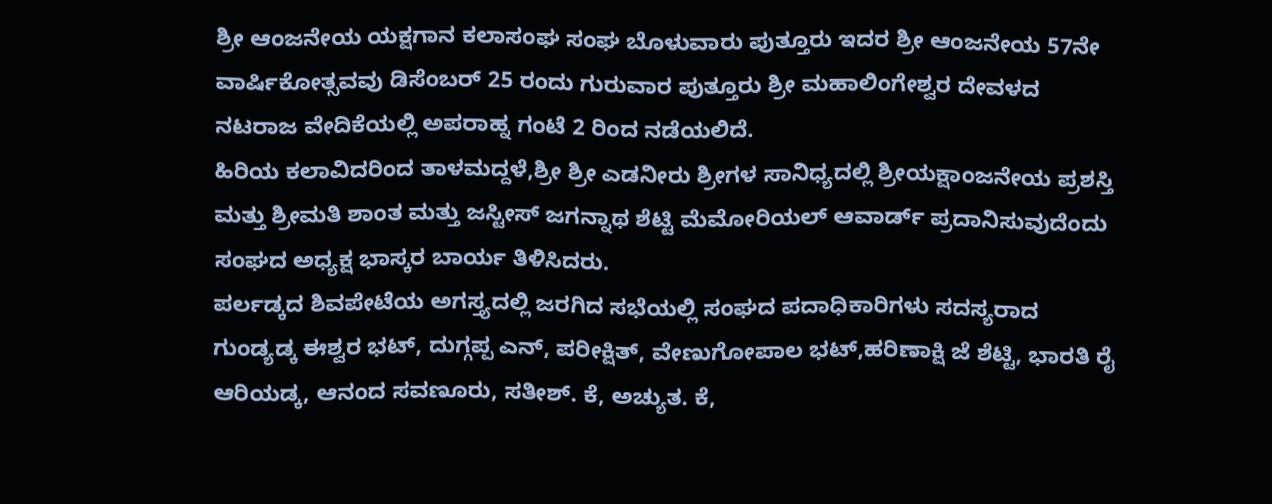ಶ್ರೀ ಆಂಜನೇಯ ಯಕ್ಷಗಾನ ಕಲಾಸಂಘ ಸಂಘ ಬೊಳುವಾರು ಪುತ್ತೂರು ಇದರ ಶ್ರೀ ಆಂಜನೇಯ 57ನೇ ವಾರ್ಷಿಕೋತ್ಸವವು ಡಿಸೆಂಬರ್ 25 ರಂದು ಗುರುವಾರ ಪುತ್ತೂರು ಶ್ರೀ ಮಹಾಲಿಂಗೇಶ್ವರ ದೇವಳದ ನಟರಾಜ ವೇದಿಕೆಯಲ್ಲಿ ಅಪರಾಹ್ನ ಗಂಟೆ 2 ರಿಂದ ನಡೆಯಲಿದೆ.
ಹಿರಿಯ ಕಲಾವಿದರಿಂದ ತಾಳಮದ್ದಳೆ,ಶ್ರೀ ಶ್ರೀ ಎಡನೀರು ಶ್ರೀಗಳ ಸಾನಿಧ್ಯದಲ್ಲಿ ಶ್ರೀಯಕ್ಷಾಂಜನೇಯ ಪ್ರಶಸ್ತಿ ಮತ್ತು ಶ್ರೀಮತಿ ಶಾಂತ ಮತ್ತು ಜಸ್ಟೀಸ್ ಜಗನ್ನಾಥ ಶೆಟ್ಟಿ ಮೆಮೋರಿಯಲ್ ಆವಾರ್ಡ್ ಪ್ರದಾನಿಸುವುದೆಂದು ಸಂಘದ ಅಧ್ಯಕ್ಷ ಭಾಸ್ಕರ ಬಾರ್ಯ ತಿಳಿಸಿದರು.
ಪರ್ಲಡ್ಕದ ಶಿವಪೇಟೆಯ ಅಗಸ್ತ್ಯದಲ್ಲಿ ಜರಗಿದ ಸಭೆಯಲ್ಲಿ ಸಂಘದ ಪದಾಧಿಕಾರಿಗಳು ಸದಸ್ಯರಾದ ಗುಂಡ್ಯಡ್ಕ ಈಶ್ವರ ಭಟ್, ದುಗ್ಗಪ್ಪ ಎನ್, ಪರೀಕ್ಷಿತ್, ವೇಣುಗೋಪಾಲ ಭಟ್,ಹರಿಣಾಕ್ಷಿ ಜೆ ಶೆಟ್ಟಿ, ಭಾರತಿ ರೈ ಆರಿಯಡ್ಕ, ಆನಂದ ಸವಣೂರು, ಸತೀಶ್. ಕೆ, ಅಚ್ಯುತ. ಕೆ,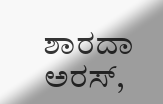ಶಾರದಾ ಅರಸ್,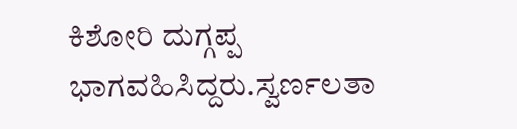ಕಿಶೋರಿ ದುಗ್ಗಪ್ಪ ಭಾಗವಹಿಸಿದ್ದರು.ಸ್ವರ್ಣಲತಾ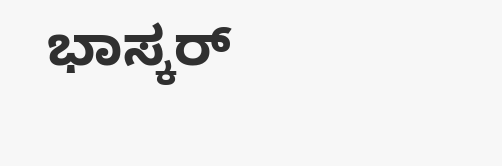ಭಾಸ್ಕರ್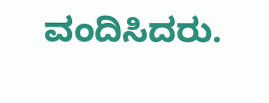ವಂದಿಸಿದರು.